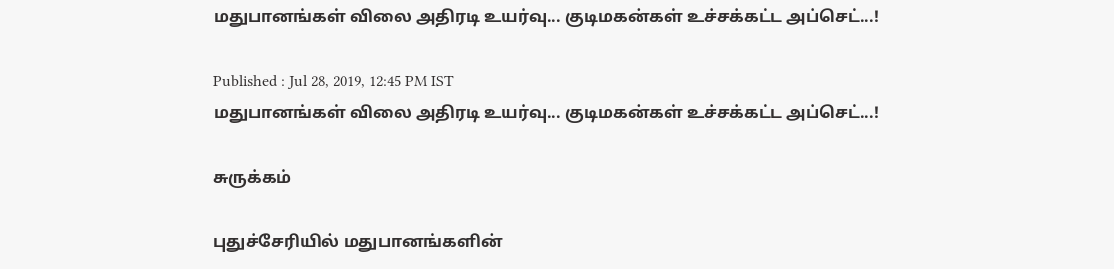மதுபானங்கள் விலை அதிரடி உயர்வு... குடிமகன்கள் உச்சக்கட்ட அப்செட்...!

Published : Jul 28, 2019, 12:45 PM IST
மதுபானங்கள் விலை அதிரடி உயர்வு... குடிமகன்கள் உச்சக்கட்ட அப்செட்...!

சுருக்கம்

புதுச்சேரியில் மதுபானங்களின்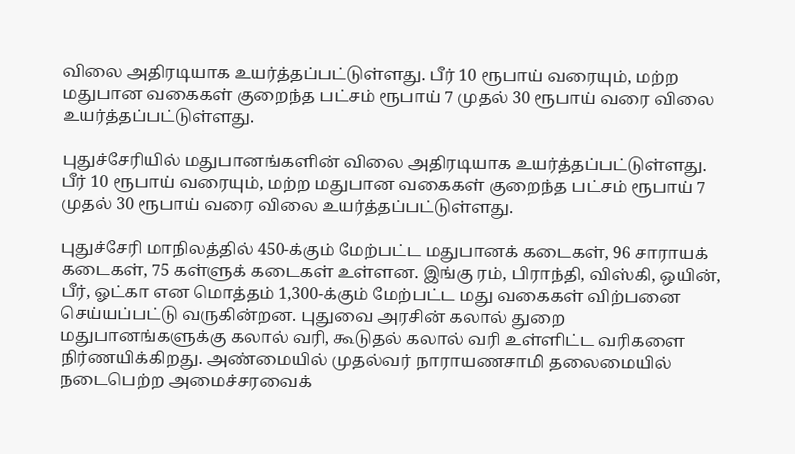விலை அதிரடியாக உயர்த்தப்பட்டுள்ளது. பீர் 10 ரூபாய் வரையும், மற்ற மதுபான வகைகள் குறைந்த பட்சம் ரூபாய் 7 முதல் 30 ரூபாய் வரை விலை உயர்த்தப்பட்டுள்ளது.

புதுச்சேரியில் மதுபானங்களின் விலை அதிரடியாக உயர்த்தப்பட்டுள்ளது. பீர் 10 ரூபாய் வரையும், மற்ற மதுபான வகைகள் குறைந்த பட்சம் ரூபாய் 7 முதல் 30 ரூபாய் வரை விலை உயர்த்தப்பட்டுள்ளது.

புதுச்சேரி மாநிலத்தில் 450-க்கும் மேற்பட்ட மதுபானக் கடைகள், 96 சாராயக் கடைகள், 75 கள்ளுக் கடைகள் உள்ளன. இங்கு ரம், பிராந்தி, விஸ்கி, ஒயின், பீர், ஓட்கா என மொத்தம் 1,300-க்கும் மேற்பட்ட மது வகைகள் விற்பனை செய்யப்பட்டு வருகின்றன. புதுவை அரசின் கலால் துறை மதுபானங்களுக்கு கலால் வரி, கூடுதல் கலால் வரி உள்ளிட்ட வரிகளை நிர்ணயிக்கிறது. அண்மையில் முதல்வர் நாராயணசாமி தலைமையில் நடைபெற்ற அமைச்சரவைக்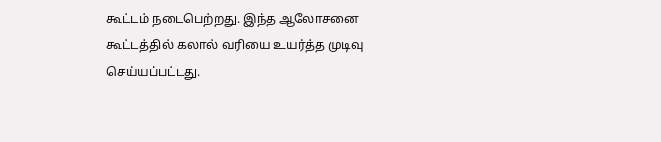கூட்டம் நடைபெற்றது. இந்த ஆலோசனை கூட்டத்தில் கலால் வரியை உயர்த்த முடிவு செய்யப்பட்டது.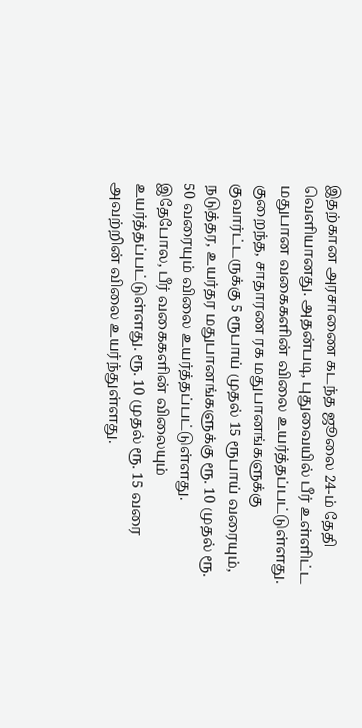இதற்கான அரசாணை கடந்த ஜூலை 24-ம் தேதி வெளியானது. அதன்படி, புதுவையில் பீர் உள்ளிட்ட மதுபான வகைகளின் விலை உயர்த்தப்பட்டுள்ளது. குறைந்த, சாதாரண ரக மதுபானங்களுக்கு குவார்ட்டருக்கு 5 ரூபாய் முதல் 15 ரூபாய் வரையும், நடுத்தர, உயர்தர மதுபானங்களுக்கு ரூ. 10 முதல் ரூ. 50 வரையும் விலை உயர்த்தப்பட்டுள்ளது. இதேபோல, பீர் வகைகளின் விலையும் உயர்த்தப்பட்டுள்ளது. ரூ. 10 முதல் ரூ. 15 வரை அவற்றின் விலை உயர்ந்துள்ளது.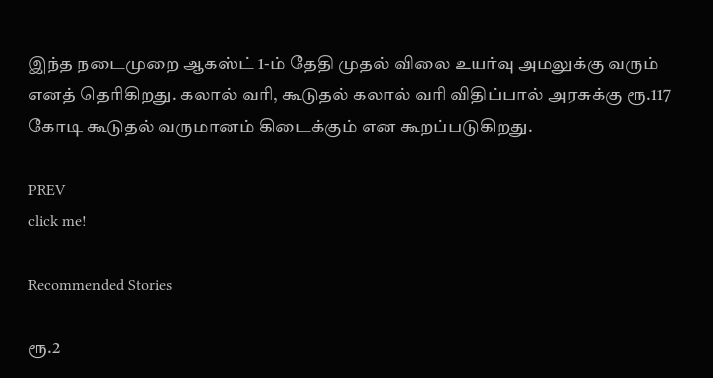இந்த நடைமுறை ஆகஸ்ட் 1-ம் தேதி முதல் விலை உயர்வு அமலுக்கு வரும் எனத் தெரிகிறது. கலால் வரி, கூடுதல் கலால் வரி விதிப்பால் அரசுக்கு ரூ.117 கோடி கூடுதல் வருமானம் கிடைக்கும் என கூறப்படுகிறது.

PREV
click me!

Recommended Stories

ரூ.2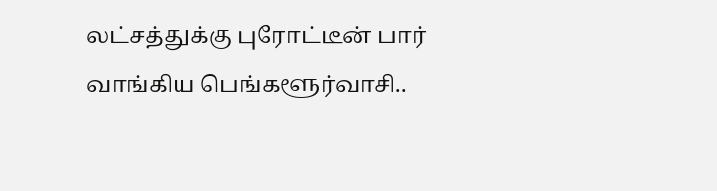லட்சத்துக்கு புரோட்டீன் பார் வாங்கிய பெங்களூர்வாசி..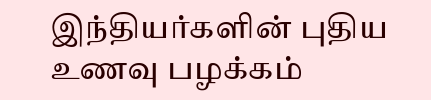இந்தியர்களின் புதிய உணவு பழக்கம்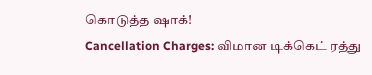கொடுத்த ஷாக்!
Cancellation Charges: விமான டிக்கெட் ரத்து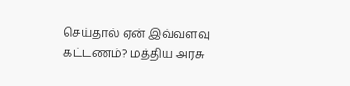செய்தால் ஏன் இவ்வளவு கட்டணம்? மத்திய அரசு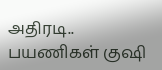அதிரடி.. பயணிகள் குஷி